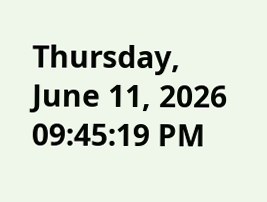Thursday, June 11, 2026 09:45:19 PM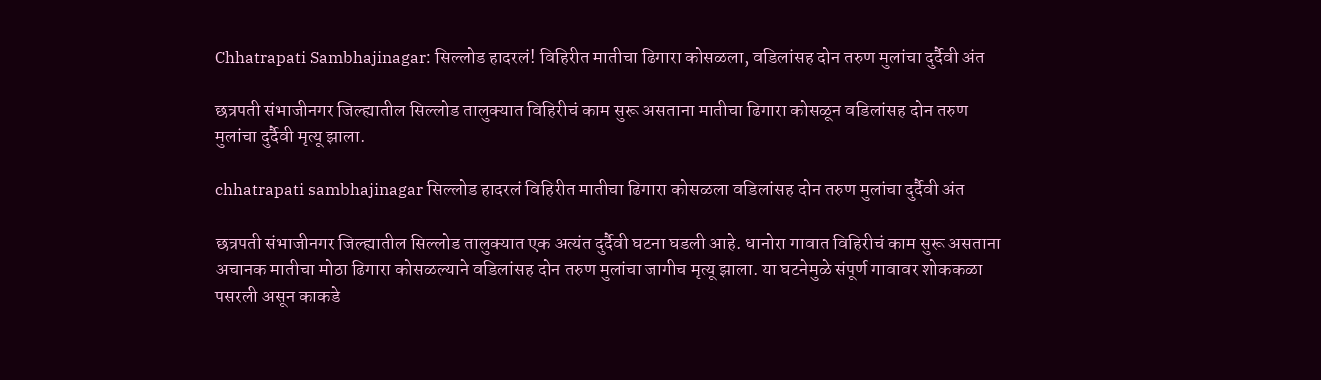Chhatrapati Sambhajinagar: सिल्लोड हादरलं! विहिरीत मातीचा ढिगारा कोसळला, वडिलांसह दोन तरुण मुलांचा दुर्दैवी अंत

छत्रपती संभाजीनगर जिल्ह्यातील सिल्लोड तालुक्यात विहिरीचं काम सुरू असताना मातीचा ढिगारा कोसळून वडिलांसह दोन तरुण मुलांचा दुर्दैवी मृत्यू झाला.

chhatrapati sambhajinagar सिल्लोड हादरलं विहिरीत मातीचा ढिगारा कोसळला वडिलांसह दोन तरुण मुलांचा दुर्दैवी अंत

छत्रपती संभाजीनगर जिल्ह्यातील सिल्लोड तालुक्यात एक अत्यंत दुर्दैवी घटना घडली आहे. धानोरा गावात विहिरीचं काम सुरू असताना अचानक मातीचा मोठा ढिगारा कोसळल्याने वडिलांसह दोन तरुण मुलांचा जागीच मृत्यू झाला. या घटनेमुळे संपूर्ण गावावर शोककळा पसरली असून काकडे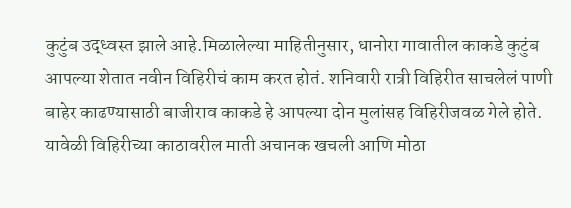कुटुंब उद्ध्वस्त झाले आहे.मिळालेल्या माहितीनुसार, धानोरा गावातील काकडे कुटुंब आपल्या शेतात नवीन विहिरीचं काम करत होतं. शनिवारी रात्री विहिरीत साचलेलं पाणी बाहेर काढण्यासाठी बाजीराव काकडे हे आपल्या दोन मुलांसह विहिरीजवळ गेले होते. यावेळी विहिरीच्या काठावरील माती अचानक खचली आणि मोठा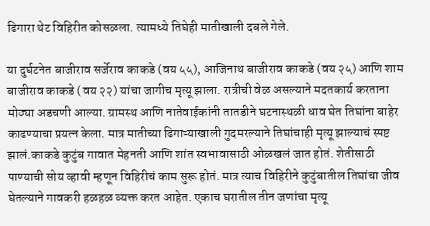ढिगारा थेट विहिरीत कोसळला. त्यामध्ये तिघेही मातीखाली दबले गेले.

या दुर्घटनेत बाजीराव सर्जेराव काकडे (वय ५५), आजिनाथ बाजीराव काकडे (वय २५) आणि शाम बाजीराव काकडे (वय २२) यांचा जागीच मृत्यू झाला. रात्रीची वेळ असल्याने मदतकार्य करताना मोठ्या अडचणी आल्या. ग्रामस्थ आणि नातेवाईकांनी तातडीने घटनास्थळी धाव घेत तिघांना बाहेर काढण्याचा प्रयत्न केला. मात्र मातीच्या ढिगाऱ्याखाली गुदमरल्याने तिघांचाही मृत्यू झाल्याचं स्पष्ट झालं.काकडे कुटुंब गावात मेहनती आणि शांत स्वभावासाठी ओळखलं जात होतं. शेतीसाठी पाण्याची सोय व्हावी म्हणून विहिरीचं काम सुरू होतं. मात्र त्याच विहिरीने कुटुंबातील तिघांचा जीव घेतल्याने गावकरी हळहळ व्यक्त करत आहेत. एकाच घरातील तीन जणांचा मृत्यू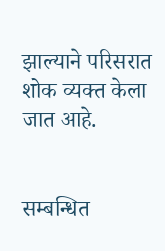झाल्याने परिसरात शोक व्यक्त केला जात आहे.


सम्बन्धित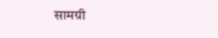सामग्री